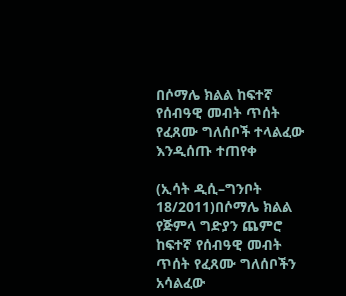በሶማሌ ክልል ከፍተኛ የሰብዓዊ መብት ጥሰት የፈጸሙ ግለሰቦች ተላልፈው እንዲሰጡ ተጠየቀ

(ኢሳት ዲሲ–ግንቦት 18/2011)በሶማሌ ክልል የጅምላ ግድያን ጨምሮ ከፍተኛ የሰብዓዊ መብት ጥሰት የፈጸሙ ግለሰቦችን አሳልፈው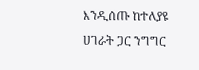እንዲሰጡ ከተለያዩ ሀገራት ጋር ንግግር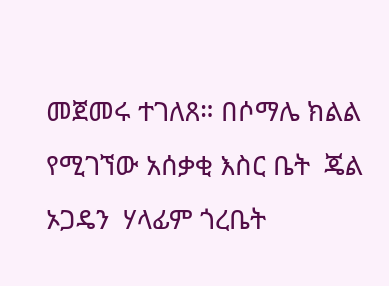መጀመሩ ተገለጸ። በሶማሌ ክልል የሚገኘው አሰቃቂ እስር ቤት  ጄል ኦጋዴን  ሃላፊም ጎረቤት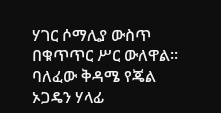ሃገር ሶማሊያ ውስጥ በቁጥጥር ሥር ውለዋል። ባለፈው ቅዳሜ የጄል ኦጋዴን ሃላፊ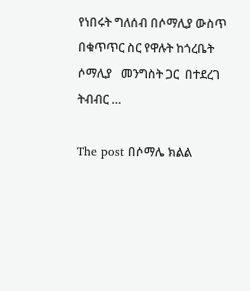የነበሩት ግለሰብ በሶማሊያ ውስጥ በቁጥጥር ስር የዋሉት ከጎረቤት ሶማሊያ   መንግስት ጋር  በተደረገ  ትብብር …

The post በሶማሌ ክልል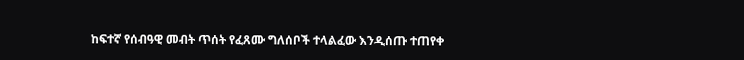ከፍተኛ የሰብዓዊ መብት ጥሰት የፈጸሙ ግለሰቦች ተላልፈው እንዲሰጡ ተጠየቀ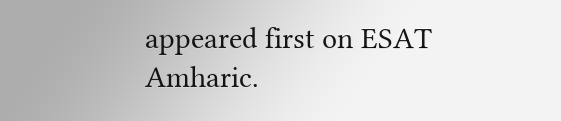appeared first on ESAT Amharic.